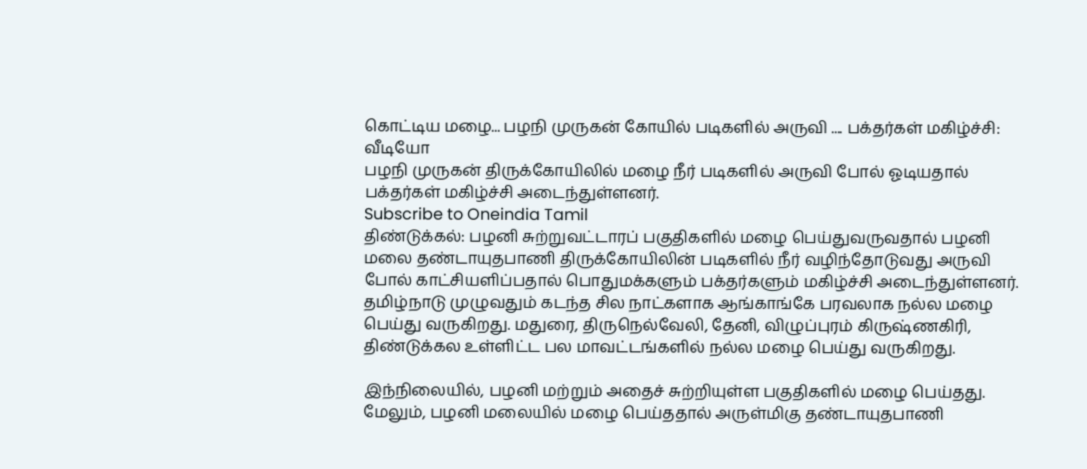கொட்டிய மழை... பழநி முருகன் கோயில் படிகளில் அருவி .... பக்தர்கள் மகிழ்ச்சி: வீடியோ
பழநி முருகன் திருக்கோயிலில் மழை நீர் படிகளில் அருவி போல் ஓடியதால் பக்தர்கள் மகிழ்ச்சி அடைந்துள்ளனர்.
Subscribe to Oneindia Tamil
திண்டுக்கல்: பழனி சுற்றுவட்டாரப் பகுதிகளில் மழை பெய்துவருவதால் பழனி மலை தண்டாயுதபாணி திருக்கோயிலின் படிகளில் நீர் வழிந்தோடுவது அருவி போல் காட்சியளிப்பதால் பொதுமக்களும் பக்தர்களும் மகிழ்ச்சி அடைந்துள்ளனர்.
தமிழ்நாடு முழுவதும் கடந்த சில நாட்களாக ஆங்காங்கே பரவலாக நல்ல மழை பெய்து வருகிறது. மதுரை, திருநெல்வேலி, தேனி, விழுப்புரம் கிருஷ்ணகிரி, திண்டுக்கல உள்ளிட்ட பல மாவட்டங்களில் நல்ல மழை பெய்து வருகிறது.

இந்நிலையில், பழனி மற்றும் அதைச் சுற்றியுள்ள பகுதிகளில் மழை பெய்தது. மேலும், பழனி மலையில் மழை பெய்ததால் அருள்மிகு தண்டாயுதபாணி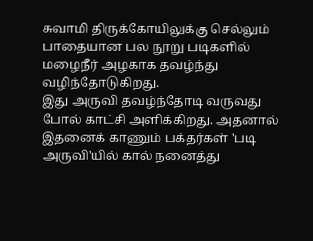சுவாமி திருக்கோயிலுக்கு செல்லும் பாதையான பல நூறு படிகளில் மழைநீர் அழகாக தவழ்ந்து வழிந்தோடுகிறது.
இது அருவி தவழ்ந்தோடி வருவது போல் காட்சி அளிக்கிறது. அதனால் இதனைக் காணும் பக்தர்கள் 'படி அருவி'யில் கால் நனைத்து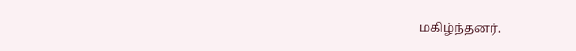மகிழ்ந்தனர்.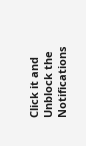Click it and Unblock the Notifications